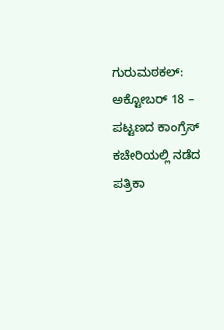ಗುರುಮಠಕಲ್: ಅಕ್ಟೋಬರ್ 18 – ಪಟ್ಟಣದ ಕಾಂಗ್ರೆಸ್ ಕಚೇರಿಯಲ್ಲಿ ನಡೆದ ಪತ್ರಿಕಾ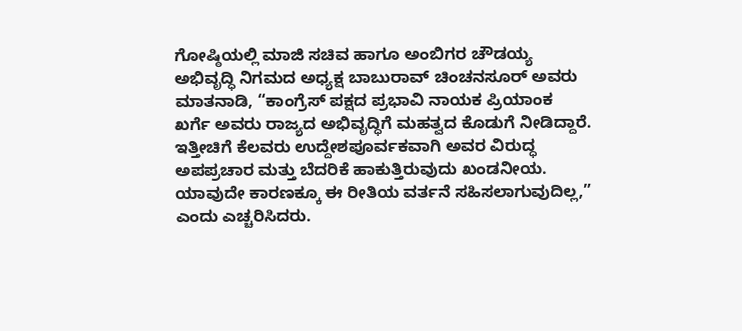ಗೋಷ್ಠಿಯಲ್ಲಿ ಮಾಜಿ ಸಚಿವ ಹಾಗೂ ಅಂಬಿಗರ ಚೌಡಯ್ಯ ಅಭಿವೃದ್ಧಿ ನಿಗಮದ ಅಧ್ಯಕ್ಷ ಬಾಬುರಾವ್ ಚಿಂಚನಸೂರ್ ಅವರು ಮಾತನಾಡಿ, “ಕಾಂಗ್ರೆಸ್ ಪಕ್ಷದ ಪ್ರಭಾವಿ ನಾಯಕ ಪ್ರಿಯಾಂಕ ಖರ್ಗೆ ಅವರು ರಾಜ್ಯದ ಅಭಿವೃದ್ಧಿಗೆ ಮಹತ್ವದ ಕೊಡುಗೆ ನೀಡಿದ್ದಾರೆ. ಇತ್ತೀಚಿಗೆ ಕೆಲವರು ಉದ್ದೇಶಪೂರ್ವಕವಾಗಿ ಅವರ ವಿರುದ್ಧ ಅಪಪ್ರಚಾರ ಮತ್ತು ಬೆದರಿಕೆ ಹಾಕುತ್ತಿರುವುದು ಖಂಡನೀಯ. ಯಾವುದೇ ಕಾರಣಕ್ಕೂ ಈ ರೀತಿಯ ವರ್ತನೆ ಸಹಿಸಲಾಗುವುದಿಲ್ಲ,” ಎಂದು ಎಚ್ಚರಿಸಿದರು.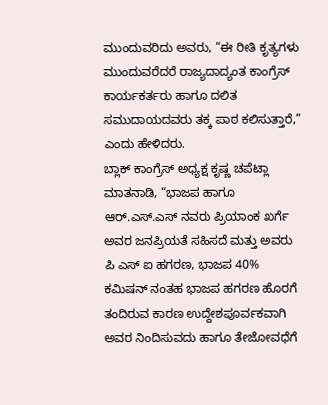ಮುಂದುವರಿದು ಅವರು, “ಈ ರೀತಿ ಕೃತ್ಯಗಳು ಮುಂದುವರೆದರೆ ರಾಜ್ಯದಾದ್ಯಂತ ಕಾಂಗ್ರೆಸ್ ಕಾರ್ಯಕರ್ತರು ಹಾಗೂ ದಲಿತ ಸಮುದಾಯದವರು ತಕ್ಕ ಪಾಠ ಕಲಿಸುತ್ತಾರೆ,” ಎಂದು ಹೇಳಿದರು.
ಬ್ಲಾಕ್ ಕಾಂಗ್ರೆಸ್ ಅಧ್ಯಕ್ಷ ಕೃಷ್ಣ ಚಪೆಟ್ಲಾ ಮಾತನಾಡಿ, “ಭಾಜಪ ಹಾಗೂ ಆರ್.ಎಸ್.ಎಸ್ ನವರು ಪ್ರಿಯಾಂಕ ಖರ್ಗೆ ಅವರ ಜನಪ್ರಿಯತೆ ಸಹಿಸದೆ ಮತ್ತು ಅವರು ಪಿ ಎಸ್ ಐ ಹಗರಣ, ಭಾಜಪ 40% ಕಮಿಷನ್ ನಂತಹ ಭಾಜಪ ಹಗರಣ ಹೊರಗೆ ತಂದಿರುವ ಕಾರಣ ಉದ್ದೇಶಪೂರ್ವಕವಾಗಿ ಅವರ ನಿಂದಿಸುವದು ಹಾಗೂ ತೇಜೋವಧೆಗೆ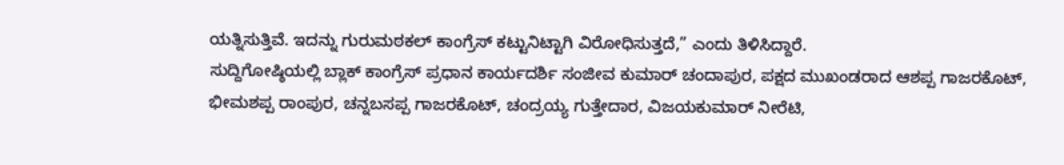ಯತ್ನಿಸುತ್ತಿವೆ. ಇದನ್ನು ಗುರುಮಠಕಲ್ ಕಾಂಗ್ರೆಸ್ ಕಟ್ಟುನಿಟ್ಟಾಗಿ ವಿರೋಧಿಸುತ್ತದೆ,” ಎಂದು ತಿಳಿಸಿದ್ದಾರೆ.
ಸುದ್ದಿಗೋಷ್ಠಿಯಲ್ಲಿ ಬ್ಲಾಕ್ ಕಾಂಗ್ರೆಸ್ ಪ್ರಧಾನ ಕಾರ್ಯದರ್ಶಿ ಸಂಜೀವ ಕುಮಾರ್ ಚಂದಾಪುರ, ಪಕ್ಷದ ಮುಖಂಡರಾದ ಆಶಪ್ಪ ಗಾಜರಕೊಟ್, ಭೀಮಶಪ್ಪ ರಾಂಪುರ, ಚನ್ನಬಸಪ್ಪ ಗಾಜರಕೊಟ್, ಚಂದ್ರಯ್ಯ ಗುತ್ತೇದಾರ, ವಿಜಯಕುಮಾರ್ ನೀರೆಟಿ,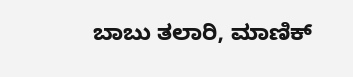ಬಾಬು ತಲಾರಿ, ಮಾಣಿಕ್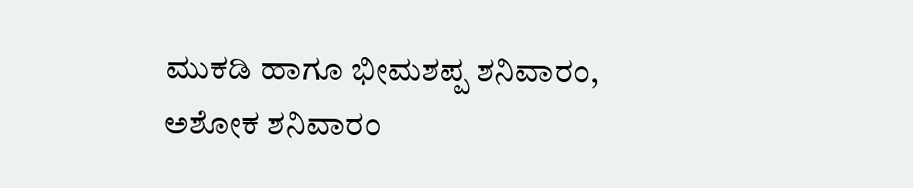ಮುಕಡಿ ಹಾಗೂ ಭೀಮಶಪ್ಪ ಶನಿವಾರಂ, ಅಶೋಕ ಶನಿವಾರಂ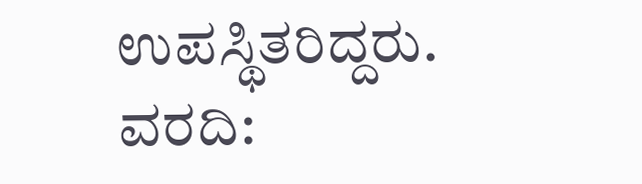ಉಪಸ್ಥಿತರಿದ್ದರು.
ವರದಿ: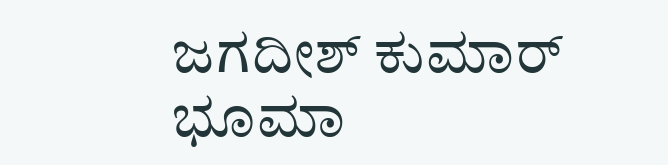ಜಗದೀಶ್ ಕುಮಾರ್ ಭೂಮಾ